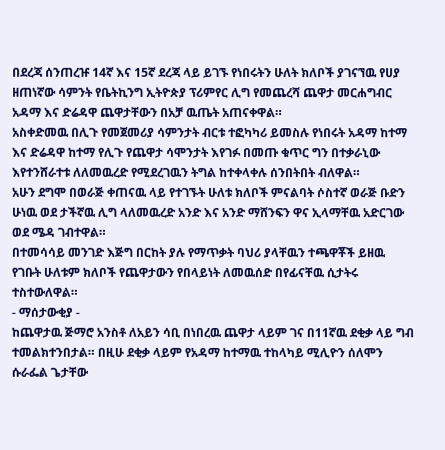በደረጃ ሰንጠረዡ 14ኛ እና 15ኛ ደረጃ ላይ ይገኙ የነበሩትን ሁለት ክለቦች ያገናኘዉ የሀያ ዘጠነኛው ሳምንት የቤትኪንግ ኢትዮጵያ ፕሪምየር ሊግ የመጨረሻ ጨዋታ መርሐግብር አዳማ እና ድሬዳዋ ጨዋታቸውን በአቻ ዉጤት አጠናቀዋል።
አስቀድመዉ በሊጉ የመጀመሪያ ሳምንታት ብርቱ ተፎካካሪ ይመስሉ የነበሩት አዳማ ከተማ እና ድሬዳዋ ከተማ የሊጉ የጨዋታ ሳሞንታት እየገፉ በመጡ ቁጥር ግን በተቃራኒው እየተንሸራተቱ ለለመዉረድ የሚደረገዉን ትግል ከተቀላቀሉ ሰንበትበት ብለዋል።
አሁን ደግሞ በወራጅ ቀጠናዉ ላይ የተገኙት ሁለቱ ክለቦች ምናልባት ሶስተኛ ወራጅ ቡድን ሁነዉ ወደ ታችኛዉ ሊግ ላለመዉረድ አንድ እና አንድ ማሸንፍን ዋና ኢላማቸዉ አድርገው ወደ ሜዳ ገብተዋል።
በተመሳሳይ መንገድ እጅግ በርከት ያሉ የማጥቃት ባህሪ ያላቸዉን ተጫዋቾች ይዘዉ የገቡት ሁለቱም ክለቦች የጨዋታውን የበላይነት ለመዉሰድ በየፊናቸዉ ሲታትሩ ተስተውለዋል።
- ማሰታውቂያ -
ከጨዋታዉ ጅማሮ አንስቶ ለአይን ሳቢ በነበረዉ ጨዋታ ላይም ገና በ11ኛዉ ደቂቃ ላይ ግብ ተመልክተንበታል። በዚሁ ደቂቃ ላይም የአዳማ ከተማዉ ተከላካይ ሚሊዮን ሰለሞን ሱራፌል ጌታቸው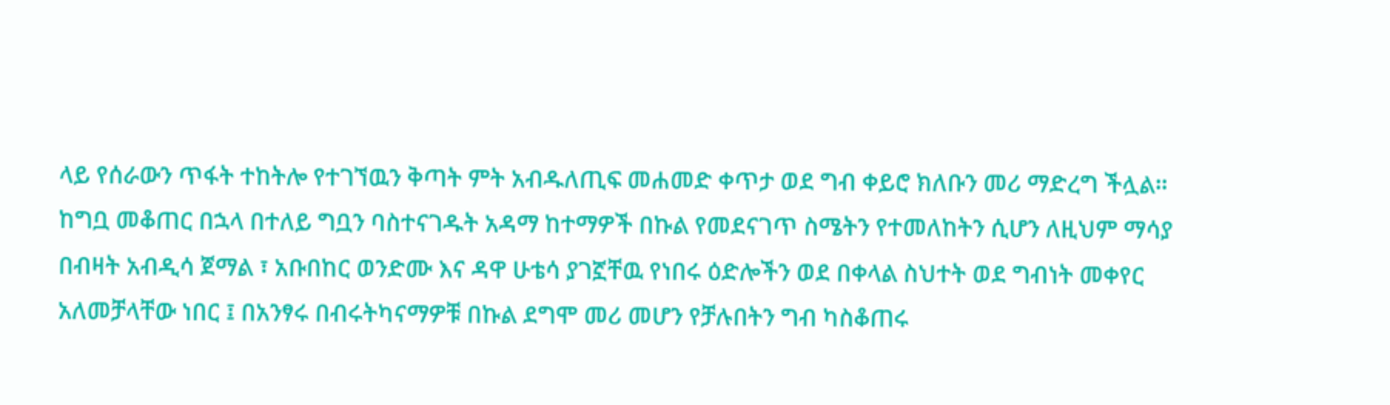ላይ የሰራውን ጥፋት ተከትሎ የተገኘዉን ቅጣት ምት አብዱለጢፍ መሐመድ ቀጥታ ወደ ግብ ቀይሮ ክለቡን መሪ ማድረግ ችሏል።
ከግቧ መቆጠር በኋላ በተለይ ግቧን ባስተናገዱት አዳማ ከተማዎች በኩል የመደናገጥ ስሜትን የተመለከትን ሲሆን ለዚህም ማሳያ በብዛት አብዲሳ ጀማል ፣ አቡበከር ወንድሙ እና ዳዋ ሁቴሳ ያገኟቸዉ የነበሩ ዕድሎችን ወደ በቀላል ስህተት ወደ ግብነት መቀየር አለመቻላቸው ነበር ፤ በአንፃሩ በብሩትካናማዎቹ በኩል ደግሞ መሪ መሆን የቻሉበትን ግብ ካስቆጠሩ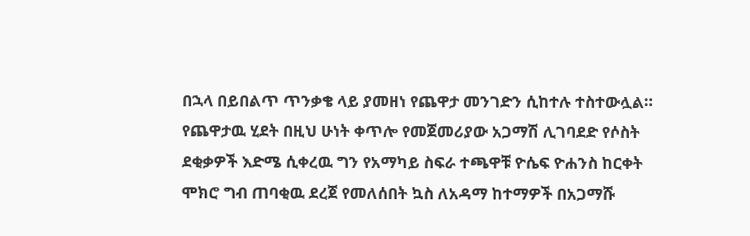በኋላ በይበልጥ ጥንቃቄ ላይ ያመዘነ የጨዋታ መንገድን ሲከተሉ ተስተውሏል።
የጨዋታዉ ሂደት በዚህ ሁነት ቀጥሎ የመጀመሪያው አጋማሽ ሊገባደድ የሶስት ደቂቃዎች እድሜ ሲቀረዉ ግን የአማካይ ስፍራ ተጫዋቹ ዮሴፍ ዮሐንስ ከርቀት ሞክሮ ግብ ጠባቂዉ ደረጀ የመለሰበት ኳስ ለአዳማ ከተማዎች በአጋማሹ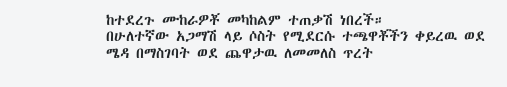ከተደረጉ ሙከራዎቾ መካከልም ተጠቃሽ ነበረች።
በሁለተኛው አጋማሽ ላይ ሶስት የሚደርሱ ተጫዋቾችን ቀይረዉ ወደ ሜዳ በማስገባት ወደ ጨዋታዉ ለመመለስ ጥረት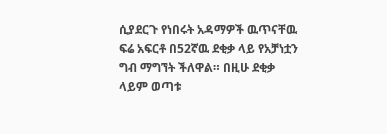ሲያደርጉ የነበሩት አዳማዎች ዉጥናቸዉ ፍሬ አፍርቶ በ52ኛዉ ደቂቃ ላይ የአቻነቷን ግብ ማግኘት ችለዋል። በዚሁ ደቂቃ ላይም ወጣቱ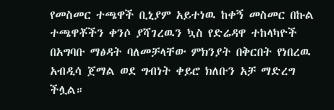የመስመር ተጫዋች ቢኒያም አይተነዉ ከቀኝ መስመር በኩል ተጫዋቾችን ቀንሶ ያሻገረዉን ኳስ የድሬዳዋ ተከላካዮች በአግባቡ ማፅዳት ባለመቻላቸው ምክንያት በቅርበት የነበረዉ አብዲሳ ጀማል ወደ ግብነት ቀይሮ ክለቡን አቻ ማድረግ ችሏል።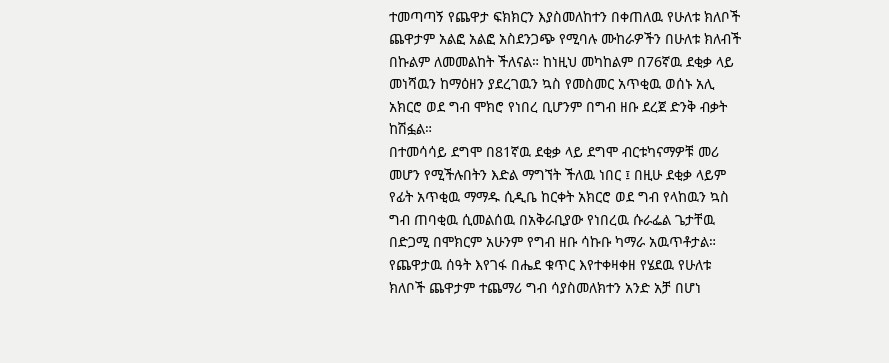ተመጣጣኝ የጨዋታ ፍክክርን እያስመለከተን በቀጠለዉ የሁለቱ ክለቦች ጨዋታም አልፎ አልፎ አስደንጋጭ የሚባሉ ሙከራዎችን በሁለቱ ክለብች በኩልም ለመመልከት ችለናል። ከነዚህ መካከልም በ76ኛዉ ደቂቃ ላይ መነሻዉን ከማዕዘን ያደረገዉን ኳስ የመስመር አጥቂዉ ወሰኑ አሊ አክርሮ ወደ ግብ ሞክሮ የነበረ ቢሆንም በግብ ዘቡ ደረጀ ድንቅ ብቃት ከሽፏል።
በተመሳሳይ ደግሞ በ81ኛዉ ደቂቃ ላይ ደግሞ ብርቱካናማዎቹ መሪ መሆን የሚችሉበትን እድል ማግኘት ችለዉ ነበር ፤ በዚሁ ደቂቃ ላይም የፊት አጥቂዉ ማማዱ ሲዲቤ ከርቀት አክርሮ ወደ ግብ የላከዉን ኳስ ግብ ጠባቂዉ ሲመልሰዉ በአቅራቢያው የነበረዉ ሱራፌል ጌታቸዉ በድጋሚ በሞክርም አሁንም የግብ ዘቡ ሳኩቡ ካማራ አዉጥቶታል።
የጨዋታዉ ሰዓት እየገፋ በሔደ ቁጥር እየተቀዛቀዘ የሄደዉ የሁለቱ ክለቦች ጨዋታም ተጨማሪ ግብ ሳያስመለክተን አንድ አቻ በሆነ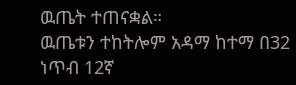ዉጤት ተጠናቋል።
ዉጤቱን ተከትሎም አዳማ ከተማ በ32 ነጥብ 12ኛ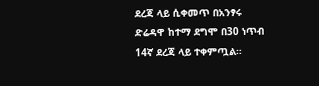ደረጃ ላይ ሲቀመጥ በአንፃሩ ድሬዳዋ ከተማ ደግሞ በ30 ነጥብ 14ኛ ደረጃ ላይ ተቀምጧል።